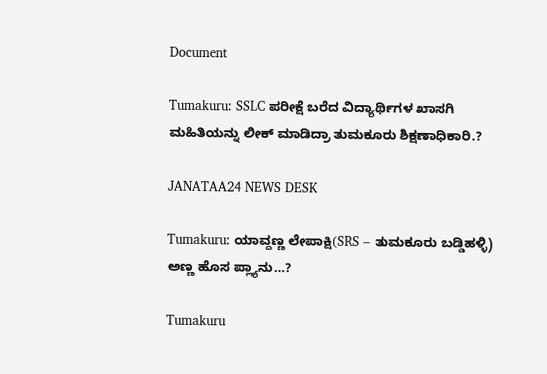Document

Tumakuru: SSLC ಪರೀಕ್ಷೆ ಬರೆದ ವಿದ್ಯಾರ್ಥಿಗಳ ಖಾಸಗಿ ಮಹಿತಿಯನ್ನು ಲೀಕ್ ಮಾಡಿದ್ರಾ ತುಮಕೂರು ಶಿಕ್ಷಣಾಧಿಕಾರಿ.?

JANATAA24 NEWS DESK

Tumakuru: ಯಾವ್ದಣ್ಣ ಲೇಪಾಕ್ಷಿ(SRS – ತುಮಕೂರು ಬಡ್ಡಿಹಳ್ಳಿ) ಅಣ್ಣ ಹೊಸ ಪ್ಲ್ಯಾನು…?

Tumakuru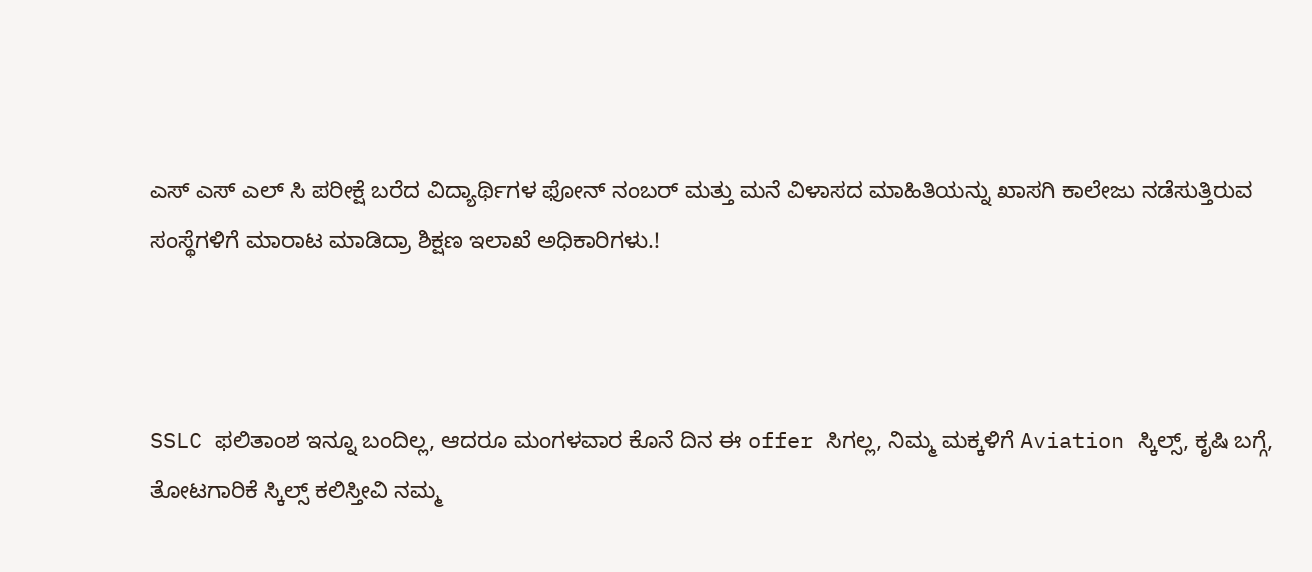ಎಸ್ ಎಸ್ ಎಲ್ ಸಿ ಪರೀಕ್ಷೆ ಬರೆದ ವಿದ್ಯಾರ್ಥಿಗಳ ಫೋನ್ ನಂಬರ್ ಮತ್ತು ಮನೆ ವಿಳಾಸದ ಮಾಹಿತಿಯನ್ನು ಖಾಸಗಿ ಕಾಲೇಜು ನಡೆಸುತ್ತಿರುವ ಸಂಸ್ಥೆಗಳಿಗೆ ಮಾರಾಟ ಮಾಡಿದ್ರಾ ಶಿಕ್ಷಣ ಇಲಾಖೆ ಅಧಿಕಾರಿಗಳು.!



SSLC ಫಲಿತಾಂಶ ಇನ್ನೂ ಬಂದಿಲ್ಲ, ಆದರೂ ಮಂಗಳವಾರ ಕೊನೆ ದಿನ ಈ offer ಸಿಗಲ್ಲ, ನಿಮ್ಮ ಮಕ್ಕಳಿಗೆ Aviation ಸ್ಕಿಲ್ಸ್, ಕೃಷಿ ಬಗ್ಗೆ, ತೋಟಗಾರಿಕೆ ಸ್ಕಿಲ್ಸ್ ಕಲಿಸ್ತೀವಿ ನಮ್ಮ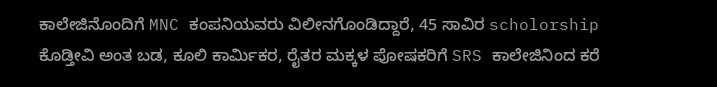ಕಾಲೇಜಿನೊಂದಿಗೆ MNC ಕಂಪನಿಯವರು ವಿಲೀನಗೊಂಡಿದ್ದಾರೆ, 45 ಸಾವಿರ scholorship ಕೊಡ್ತೀವಿ ಅಂತ ಬಡ, ಕೂಲಿ ಕಾರ್ಮಿಕರ, ರೈತರ ಮಕ್ಕಳ ಪೋಷಕರಿಗೆ SRS ಕಾಲೇಜಿನಿಂದ ಕರೆ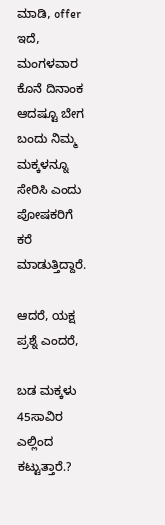ಮಾಡಿ, offer ಇದೆ, ಮಂಗಳವಾರ ಕೊನೆ ದಿನಾಂಕ ಆದಷ್ಟೂ ಬೇಗ ಬಂದು ನಿಮ್ಮ ಮಕ್ಕಳನ್ನೂ ಸೇರಿಸಿ ಎಂದು ಪೋಷಕರಿಗೆ ಕರೆ ಮಾಡುತ್ತಿದ್ದಾರೆ.

ಆದರೆ, ಯಕ್ಷ ಪ್ರಶ್ನೆ ಎಂದರೆ,

ಬಡ ಮಕ್ಕಳು 45ಸಾವಿರ ಎಲ್ಲಿಂದ ಕಟ್ಟುತ್ತಾರೆ.?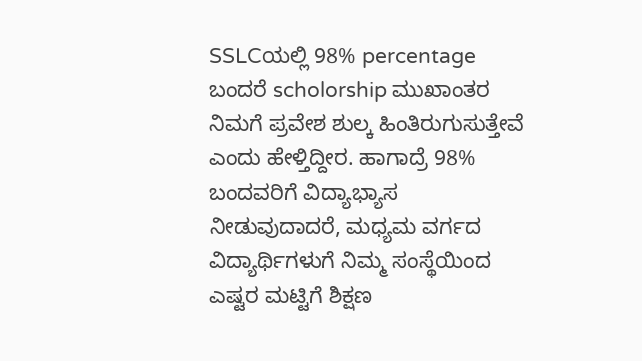SSLCಯಲ್ಲಿ 98% percentage ಬಂದರೆ scholorship ಮುಖಾಂತರ ನಿಮಗೆ ಪ್ರವೇಶ ಶುಲ್ಕ ಹಿಂತಿರುಗುಸುತ್ತೇವೆ ಎಂದು ಹೇಳ್ತಿದ್ದೀರ. ಹಾಗಾದ್ರೆ 98% ಬಂದವರಿಗೆ ವಿದ್ಯಾಭ್ಯಾಸ ನೀಡುವುದಾದರೆ, ಮಧ್ಯಮ ವರ್ಗದ ವಿದ್ಯಾರ್ಥಿಗಳುಗೆ ನಿಮ್ಮ ಸಂಸ್ಥೆಯಿಂದ ಎಷ್ಟರ ಮಟ್ಟಿಗೆ ಶಿಕ್ಷಣ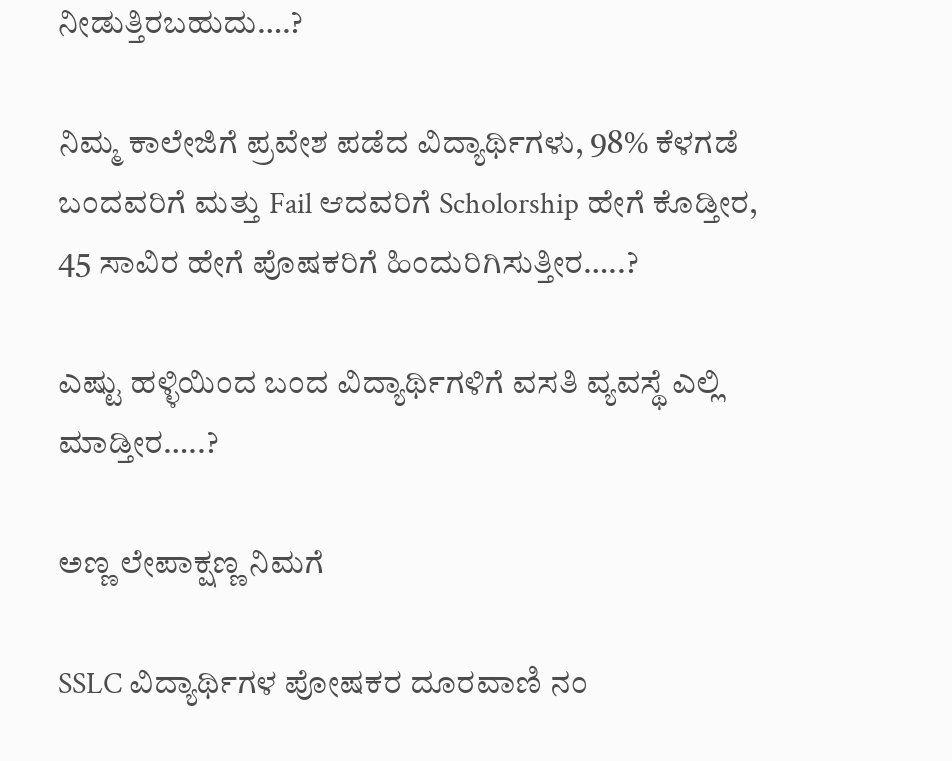ನೀಡುತ್ತಿರಬಹುದು….?

ನಿಮ್ಮ ಕಾಲೇಜಿಗೆ ಪ್ರವೇಶ ಪಡೆದ ವಿದ್ಯಾರ್ಥಿಗಳು, 98% ಕೆಳಗಡೆ ಬಂದವರಿಗೆ ಮತ್ತು Fail ಆದವರಿಗೆ Scholorship ಹೇಗೆ ಕೊಡ್ತೀರ, 45 ಸಾವಿರ ಹೇಗೆ ಪೊಷಕರಿಗೆ ಹಿಂದುರಿಗಿಸುತ್ತೀರ…..?

ಎಷ್ಟು ಹಳ್ಳಿಯಿಂದ ಬಂದ ವಿದ್ಯಾರ್ಥಿಗಳಿಗೆ ವಸತಿ ವ್ಯವಸ್ಥೆ ಎಲ್ಲಿ ಮಾಡ್ತೀರ…..?

ಅಣ್ಣ ಲೇಪಾಕ್ಷಣ್ಣ ನಿಮಗೆ

SSLC ವಿದ್ಯಾರ್ಥಿಗಳ ಪೋಷಕರ ದೂರವಾಣಿ ನಂ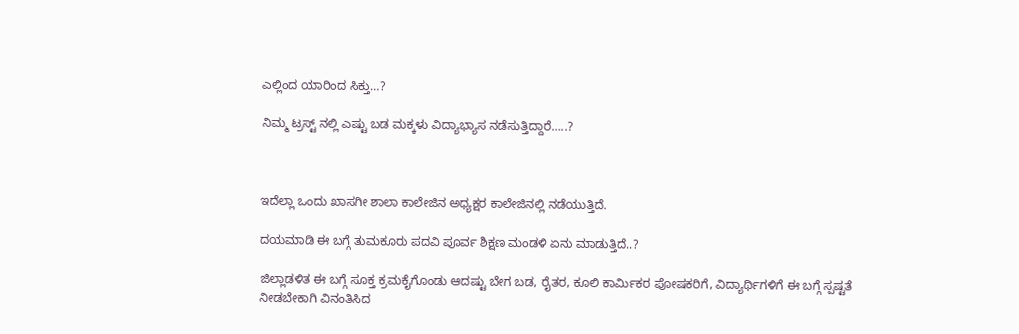ಎಲ್ಲಿಂದ ಯಾರಿಂದ ಸಿಕ್ತು…?

ನಿಮ್ಮ ಟ್ರಸ್ಟ್‌ ನಲ್ಲಿ ಎಷ್ಟು ಬಡ ಮಕ್ಕಳು ವಿದ್ಯಾಭ್ಯಾಸ ನಡೆಸುತ್ತಿದ್ದಾರೆ…..?



ಇದೆಲ್ಲಾ ಒಂದು ಖಾಸಗೀ ಶಾಲಾ ಕಾಲೇಜಿನ ಅಧ್ಯಕ್ಷರ ಕಾಲೇಜಿನಲ್ಲಿ ನಡೆಯುತ್ತಿದೆ.

ದಯಮಾಡಿ ಈ ಬಗ್ಗೆ ತುಮಕೂರು ಪದವಿ ಪೂರ್ವ ಶಿಕ್ಷಣ ಮಂಡಳಿ ಏನು ಮಾಡುತ್ತಿದೆ..?

ಜಿಲ್ಲಾಡಳಿತ ಈ ಬಗ್ಗೆ ಸೂಕ್ತ ಕ್ರಮಕೈಗೊಂಡು ಆದಷ್ಟು ಬೇಗ ಬಡ, ರೈತರ, ಕೂಲಿ ಕಾರ್ಮಿಕರ ಪೋಷಕರಿಗೆ, ವಿದ್ಯಾರ್ಥಿಗಳಿಗೆ ಈ ಬಗ್ಗೆ ಸ್ಪಷ್ಟತೆ ನೀಡಬೇಕಾಗಿ ವಿನಂತಿಸಿದ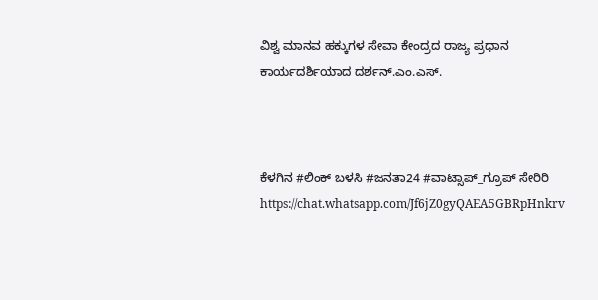ವಿಶ್ವ ಮಾನವ ಹಕ್ಕುಗಳ ಸೇವಾ ಕೇಂದ್ರದ ರಾಜ್ಯ ಪ್ರಧಾನ ಕಾರ್ಯದರ್ಶಿಯಾದ ದರ್ಶನ್.ಎಂ.ಎಸ್.



ಕೆಳಗಿನ #ಲಿಂಕ್ ಬಳಸಿ #ಜನತಾ24 #ವಾಟ್ಸಾಪ್_ಗ್ರೂಪ್ ಸೇರಿರಿ https://chat.whatsapp.com/Jf6jZ0gyQAEA5GBRpHnkrv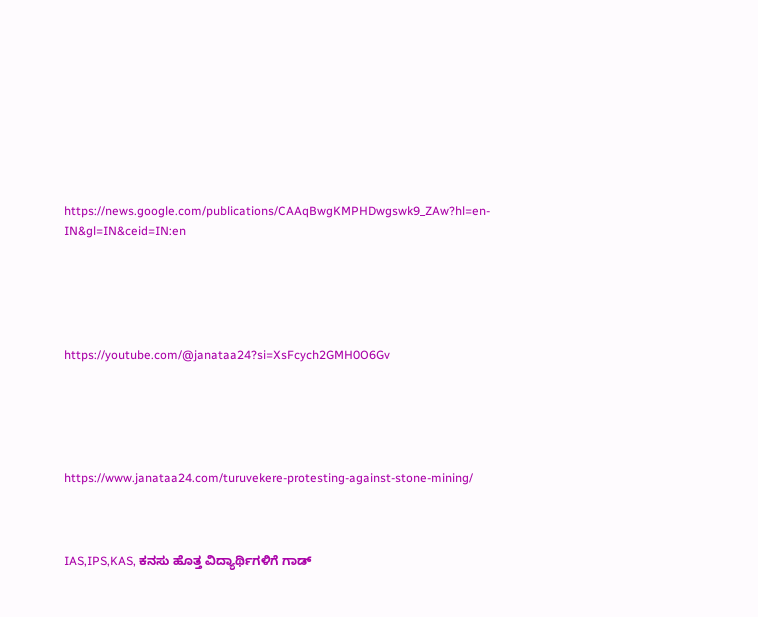https://news.google.com/publications/CAAqBwgKMPHDwgswk9_ZAw?hl=en-IN&gl=IN&ceid=IN:en





https://youtube.com/@janataa24?si=XsFcych2GMH0O6Gv





https://www.janataa24.com/turuvekere-protesting-against-stone-mining/



IAS,IPS,KAS, ಕನಸು ಹೊತ್ತ ವಿದ್ಯಾರ್ಥಿಗಳಿಗೆ ಗಾಡ್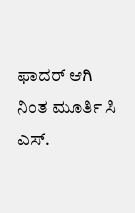ಫಾದರ್ ಆಗಿ ನಿಂತ ಮೂರ್ತಿ ಸಿ ಎಸ್.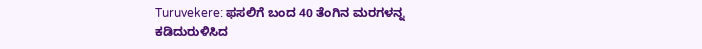Turuvekere: ಫಸಲಿಗೆ ಬಂದ 40 ತೆಂಗಿನ ಮರಗಳನ್ನ ಕಡಿದುರುಳಿಸಿದ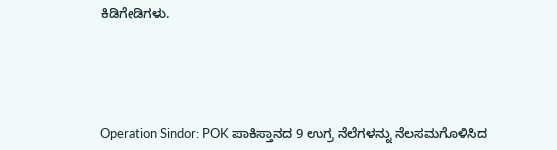ಕಿಡಿಗೇಡಿಗಳು.





Operation Sindor: POK ಪಾಕಿಸ್ತಾನದ 9 ಉಗ್ರ ನೆಲೆಗಳನ್ನು ನೆಲಸಮಗೊಳಿಸಿದ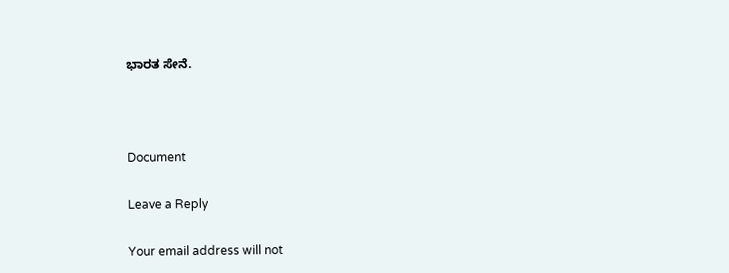ಭಾರತ ಸೇನೆ.



Document

Leave a Reply

Your email address will not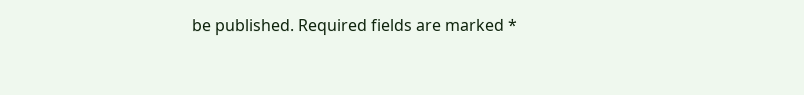be published. Required fields are marked *